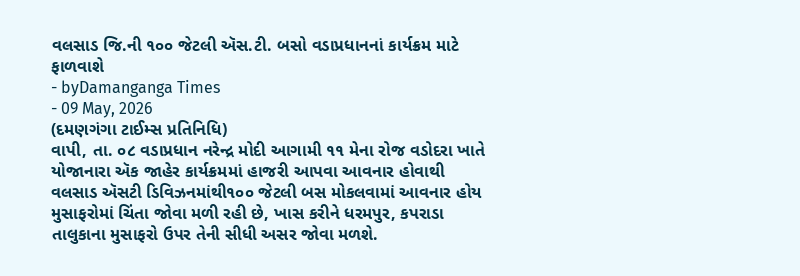વલસાડ જિ.ની ૧૦૦ જેટલી ઍસ.ટી. બસો વડાપ્રધાનનાં કાર્યક્રમ માટે ફાળવાશે
- byDamanganga Times
- 09 May, 2026
(દમણગંગા ટાઈમ્સ પ્રતિનિધિ)
વાપી, તા. ૦૮ વડાપ્રધાન નરેન્દ્ર મોદી આગામી ૧૧ મેના રોજ વડોદરા ખાતે યોજાનારા ઍક જાહેર કાર્યક્રમમાં હાજરી આપવા આવનાર હોવાથી વલસાડ ઍસટી ડિવિઝનમાંથી૧૦૦ જેટલી બસ મોકલવામાં આવનાર હોય મુસાફરોમાં ચિંતા જોવા મળી રહી છે, ખાસ કરીને ધરમપુર, કપરાડા તાલુકાના મુસાફરો ઉપર તેની સીધી અસર જોવા મળશે.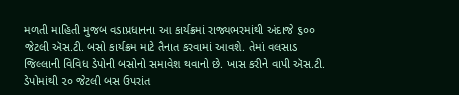મળતી માહિતી મુજબ વડાપ્રધાનના આ કાર્યક્રમાં રાજ્યભરમાંથી અંદાજે ૬૦૦ જેટલી ઍસ.ટી. બસો કાર્યક્રમ માટે તૈનાત કરવામાં આવશે. તેમાં વલસાડ જિલ્લાની વિવિધ ડેપોની બસોનો સમાવેશ થવાનો છે. ખાસ કરીને વાપી ઍસ.ટી. ડેપોમાંથી ૨૦ જેટલી બસ ઉપરાંત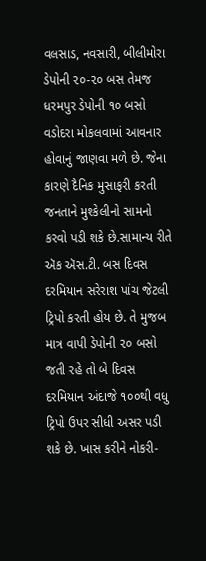વલસાડ, નવસારી, બીલીમોરા ડેપોની ૨૦-૨૦ બસ તેમજ ધરમપુર ડેપોની ૧૦ બસો વડોદરા મોકલવામાં આવનાર હોવાનું જાણવા મળે છે. જેના કારણે દૈનિક મુસાફરી કરતી જનતાને મુશ્કેલીનો સામનો કરવો પડી શકે છે.સામાન્ય રીતે ઍક ઍસ.ટી. બસ દિવસ દરમિયાન સરેરાશ પાંચ જેટલી ટ્રિપો કરતી હોય છે. તે મુજબ માત્ર વાપી ડેપોની ૨૦ બસો જતી રહે તો બે દિવસ દરમિયાન અંદાજે ૧૦૦થી વધુ ટ્રિપો ઉપર સીધી અસર પડી શકે છે. ખાસ કરીને નોકરી-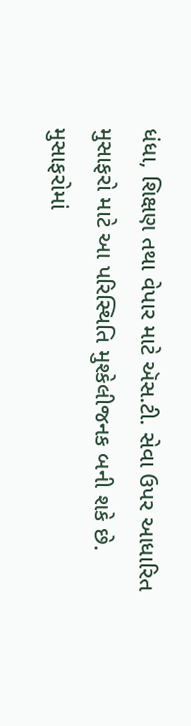ધંધા, શિક્ષણ તથા વેપાર માટે ઍસ.ટી. સેવા ઉપર આધારિત મુસાફરો માટે આ પરિસ્થિતિ મુશ્કેલીજનક બની શકે છે.
મુસાફરોમાં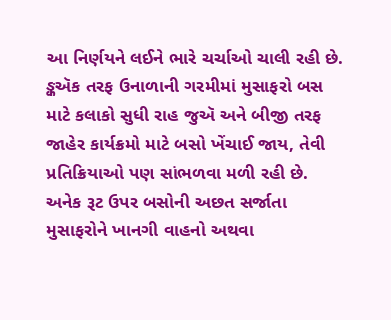આ નિર્ણયને લઈને ભારે ચર્ચાઓ ચાલી રહી છે. ઙ્કઍક તરફ ઉનાળાની ગરમીમાં મુસાફરો બસ માટે કલાકો સુધી રાહ જુઍ અને બીજી તરફ જાહેર કાર્યક્રમો માટે બસો ખેંચાઈ જાય, તેવી પ્રતિક્રિયાઓ પણ સાંભળવા મળી રહી છે.
અનેક રૂટ ઉપર બસોની અછત સર્જાતા મુસાફરોને ખાનગી વાહનો અથવા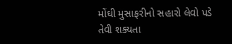મોંઘી મુસાફરીનો સહારો લેવો પડે તેવી શક્યતા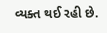વ્યક્ત થઈ રહી છે.